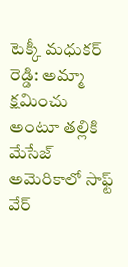టెక్కీ మధుకర్ రెడ్డి: అమ్మా క్షమించు అంటూ తల్లికి మేసేజ్
అమెరికాలో సాఫ్ట్ వేర్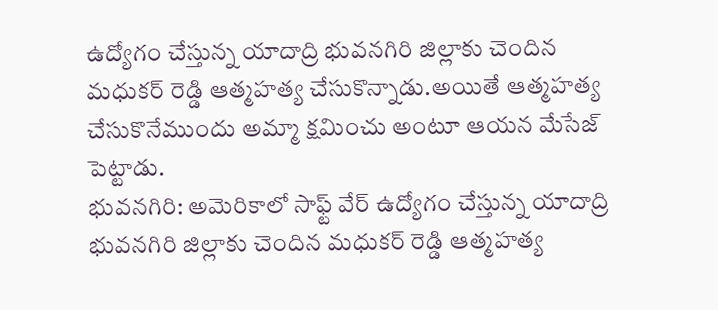ఉద్యోగం చేస్తున్న యాదాద్రి భువనగిరి జిల్లాకు చెందిన మధుకర్ రెడ్డి ఆత్మహత్య చేసుకొన్నాడు.అయితే ఆత్మహత్య చేసుకొనేముందు అమ్మా క్షమించు అంటూ ఆయన మేసేజ్ పెట్టాడు.
భువనగిరి: అమెరికాలో సాఫ్ట్ వేర్ ఉద్యోగం చేస్తున్న యాదాద్రి భువనగిరి జిల్లాకు చెందిన మధుకర్ రెడ్డి ఆత్మహత్య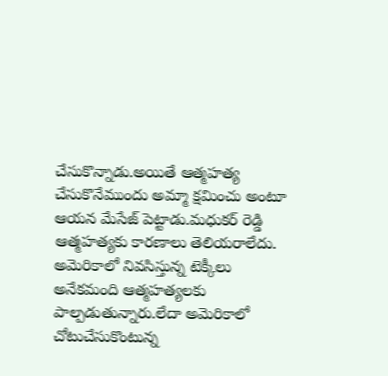చేసుకొన్నాడు.అయితే ఆత్మహత్య చేసుకొనేముందు అమ్మా క్షమించు అంటూ ఆయన మేసేజ్ పెట్టాడు.మధుకర్ రెడ్డి ఆత్మహత్యకు కారణాలు తెలియరాలేదు.
అమెరికాలో నివసిస్తున్న టెక్కీలు అనేకమంది ఆత్మహత్యలకు పాల్పడుతున్నారు.లేదా అమెరికాలో చోటుచేసుకొంటున్న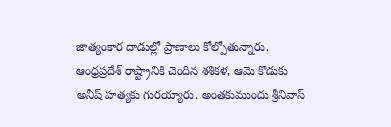జాత్యంకార దాడుల్లో ప్రాణాలు కోల్పోతున్నారు.
ఆంధ్రప్రదేశ్ రాష్ట్రానికి చెందిన శశికళ, ఆమె కొడుకు అనీష్ హత్యకు గురయ్యారు. అంతకుముందు శ్రీనివాస్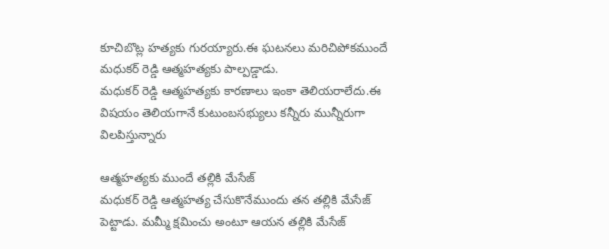కూచిబొట్ల హత్యకు గురయ్యారు.ఈ ఘటనలు మరిచిపోకముందే మధుకర్ రెడ్డి ఆత్మహత్యకు పాల్పడ్డాడు.
మధుకర్ రెడ్డి ఆత్మహత్యకు కారణాలు ఇంకా తెలియరాలేదు.ఈ విషయం తెలియగానే కుటుంబసభ్యులు కన్నీరు మున్నీరుగా విలపిస్తున్నారు

ఆత్మహత్యకు ముందే తల్లికి మేసేజ్
మధుకర్ రెడ్డి ఆత్మహత్య చేసుకొనేముందు తన తల్లికి మేసేజ్ పెట్టాడు. మమ్మీ క్షమించు అంటూ ఆయన తల్లికి మేసేజ్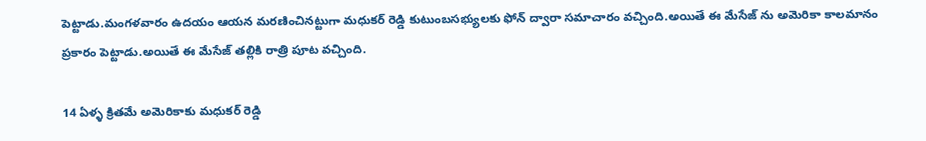పెట్టాడు.మంగళవారం ఉదయం ఆయన మరణించినట్టుగా మధుకర్ రెడ్డి కుటుంబసభ్యులకు ఫోన్ ద్వారా సమాచారం వచ్చింది.అయితే ఈ మేసేజ్ ను అమెరికా కాలమానం ప్రకారం పెట్టాడు.అయితే ఈ మేసేజ్ తల్లికి రాత్రి పూట వచ్చింది.

14 ఏళ్ళ క్రితమే అమెరికాకు మధుకర్ రెడ్డి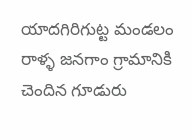యాదగిరిగుట్ట మండలం రాళ్ళ జనగాం గ్రామానికి చెందిన గూడురు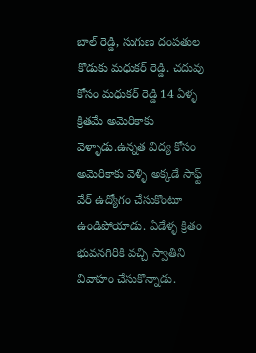బాల్ రెడ్డి, సుగుణ దంపతుల కొడుకు మధుకర్ రెడ్డి. చదువు కోసం మధుకర్ రెడ్డి 14 ఏళ్ళ క్రితమే అమెరికాకు వెళ్ళాడు.ఉన్నత విద్య కోసం అమెరికాకు వెళ్ళి అక్కడే సాఫ్ట్ వేర్ ఉద్యోగం చేసుకొంటూ ఉండిపోయాడు. ఏడేళ్ళ క్రితం భువనగిరికి వచ్చి స్వాతిని వివాహం చేసుకొన్నాడు.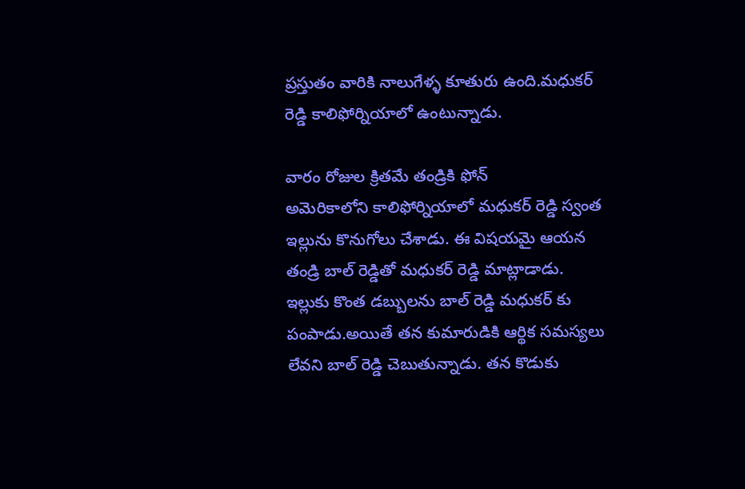ప్రస్తుతం వారికి నాలుగేళ్ళ కూతురు ఉంది.మధుకర్ రెడ్డి కాలిఫోర్నియాలో ఉంటున్నాడు.

వారం రోజుల క్రితమే తండ్రికి ఫోన్
అమెరికాలోని కాలిఫోర్నియాలో మధుకర్ రెడ్డి స్వంత ఇల్లును కొనుగోలు చేశాడు. ఈ విషయమై ఆయన తండ్రి బాల్ రెడ్డితో మధుకర్ రెడ్డి మాట్లాడాడు. ఇల్లుకు కొంత డబ్బులను బాల్ రెడ్డి మధుకర్ కు పంపాడు.అయితే తన కుమారుడికి ఆర్థిక సమస్యలు లేవని బాల్ రెడ్డి చెబుతున్నాడు. తన కొడుకు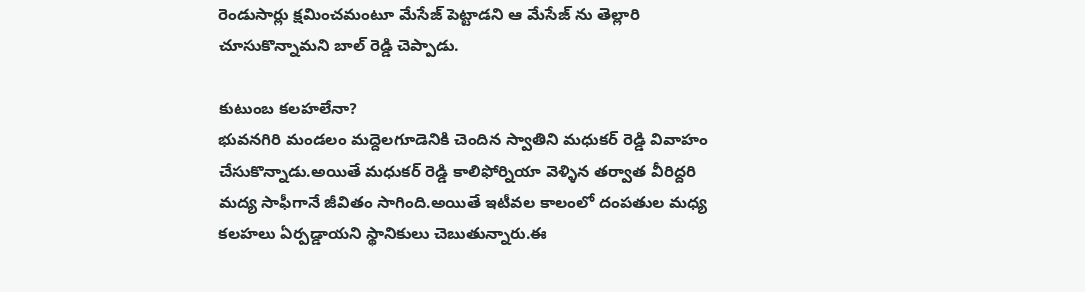రెండుసార్లు క్షమించమంటూ మేసేజ్ పెట్టాడని ఆ మేసేజ్ ను తెల్లారి చూసుకొన్నామని బాల్ రెడ్డి చెప్పాడు.

కుటుంబ కలహలేనా?
భువనగిరి మండలం మద్దెలగూడెనికి చెందిన స్వాతిని మధుకర్ రెడ్డి వివాహం చేసుకొన్నాడు.అయితే మధుకర్ రెడ్డి కాలిఫోర్నియా వెళ్ళిన తర్వాత వీరిద్దరి మద్య సాఫీగానే జీవితం సాగింది.అయితే ఇటీవల కాలంలో దంపతుల మధ్య కలహలు ఏర్పడ్డాయని స్థానికులు చెబుతున్నారు.ఈ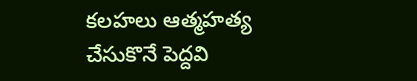కలహలు ఆత్మహత్య చేసుకొనే పెద్దవి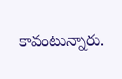కావంటున్నారు.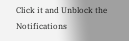Click it and Unblock the Notifications